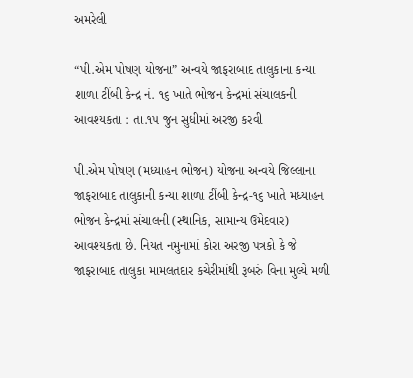અમરેલી

“પી.એમ પોષણ યોજના” અન્વયે જાફરાબાદ તાલુકાના કન્યા શાળા ટીંબી કેન્દ્ર નં. ૧૬ ખાતે ભોજન કેન્દ્રમાં સંચાલકની આવશ્યકતા : તા.૧૫ જુન સુધીમાં અરજી કરવી

પી.એમ પોષણ (મધ્યાહન ભોજન) યોજના અન્વયે જિલ્લાના જાફરાબાદ તાલુકાની કન્યા શાળા ટીંબી કેન્દ્ર-૧૬ ખાતે મધ્યાહન ભોજન કેન્દ્રમાં સંચાલની (સ્થાનિક, સામાન્ય ઉમેદવાર) આવશ્યકતા છે. નિયત નમુનામાં કોરા અરજી પત્રકો કે જે જાફરાબાદ તાલુકા મામલતદાર કચેરીમાંથી રૂબરું વિના મુલ્યે મળી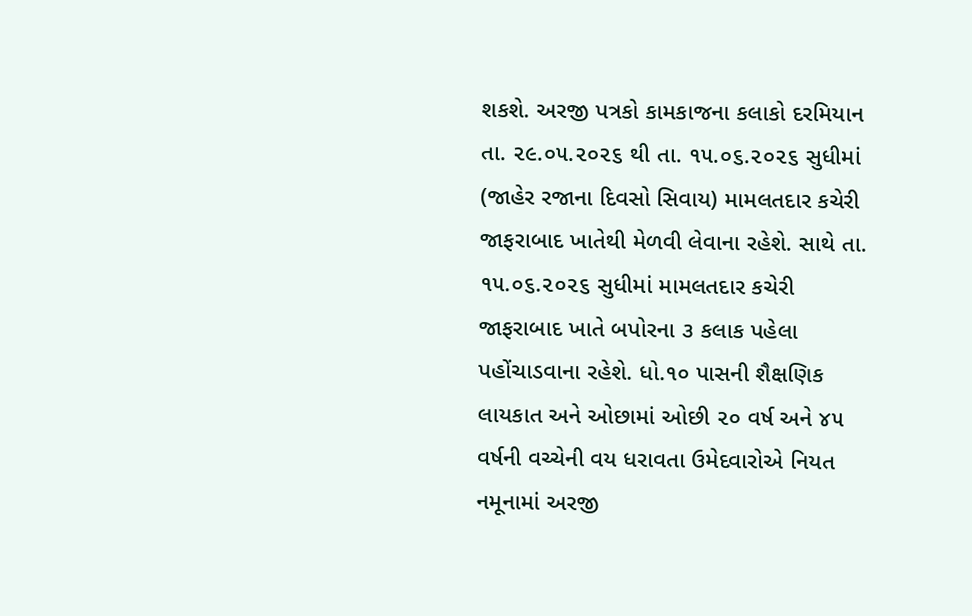શકશે. અરજી પત્રકો કામકાજના કલાકો દરમિયાન તા. ૨૯.૦૫.૨૦૨૬ થી તા. ૧૫.૦૬.૨૦૨૬ સુધીમાં (જાહેર રજાના દિવસો સિવાય) મામલતદાર કચેરી જાફરાબાદ ખાતેથી મેળવી લેવાના રહેશે. સાથે તા. ૧૫.૦૬.૨૦૨૬ સુધીમાં મામલતદાર કચેરી જાફરાબાદ ખાતે બપોરના ૩ કલાક પહેલા પહોંચાડવાના રહેશે. ધો.૧૦ પાસની શૈક્ષણિક લાયકાત અને ઓછામાં ઓછી ૨૦ વર્ષ અને ૪૫ વર્ષની વચ્ચેની વય ધરાવતા ઉમેદવારોએ નિયત નમૂનામાં અરજી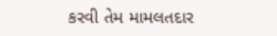કરવી તેમ મામલતદાર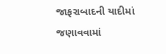જાફરાબાદની યાદીમાં જણાવવામાં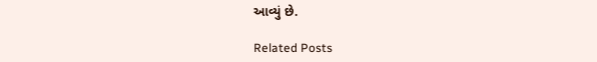આવ્યું છે.

Related Posts